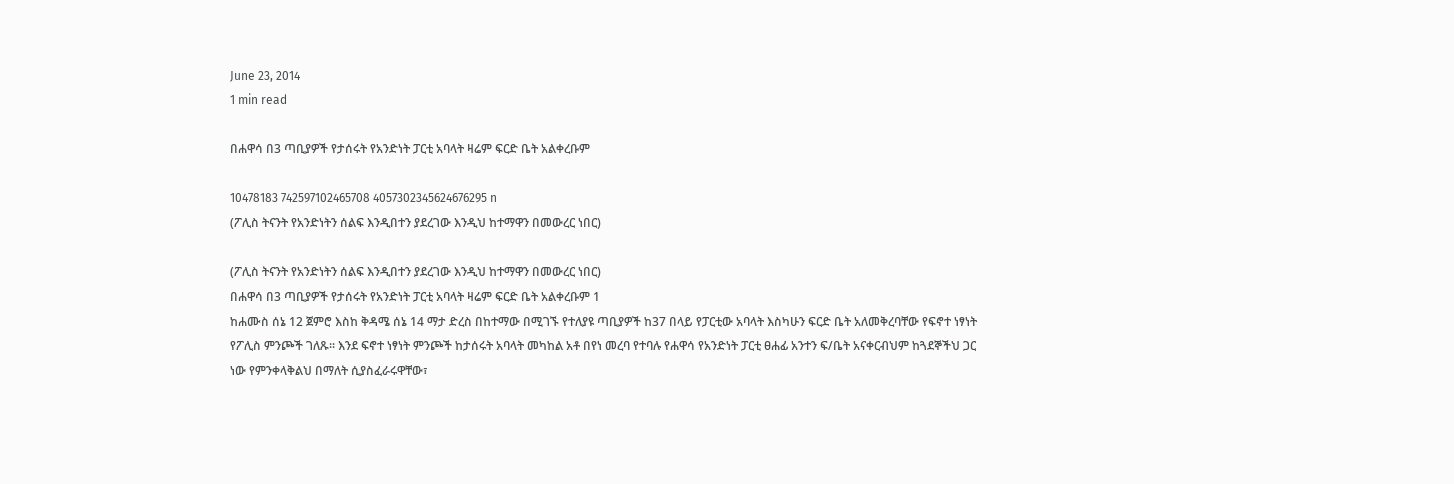June 23, 2014
1 min read

በሐዋሳ በ3 ጣቢያዎች የታሰሩት የአንድነት ፓርቲ አባላት ዛሬም ፍርድ ቤት አልቀረቡም

10478183 742597102465708 4057302345624676295 n
(ፖሊስ ትናንት የአንድነትን ሰልፍ እንዲበተን ያደረገው እንዲህ ከተማዋን በመውረር ነበር)

(ፖሊስ ትናንት የአንድነትን ሰልፍ እንዲበተን ያደረገው እንዲህ ከተማዋን በመውረር ነበር)
በሐዋሳ በ3 ጣቢያዎች የታሰሩት የአንድነት ፓርቲ አባላት ዛሬም ፍርድ ቤት አልቀረቡም 1
ከሐሙስ ሰኔ 12 ጀምሮ እስከ ቅዳሜ ሰኔ 14 ማታ ድረስ በከተማው በሚገኙ የተለያዩ ጣቢያዎች ከ37 በላይ የፓርቲው አባላት እስካሁን ፍርድ ቤት አለመቅረባቸው የፍኖተ ነፃነት የፖሊስ ምንጮች ገለጹ፡፡ እንደ ፍኖተ ነፃነት ምንጮች ከታሰሩት አባላት መካከል አቶ በየነ መረባ የተባሉ የሐዋሳ የአንድነት ፓርቲ ፀሐፊ አንተን ፍ/ቤት አናቀርብህም ከጓደኞችህ ጋር ነው የምንቀላቅልህ በማለት ሲያስፈራሩዋቸው፣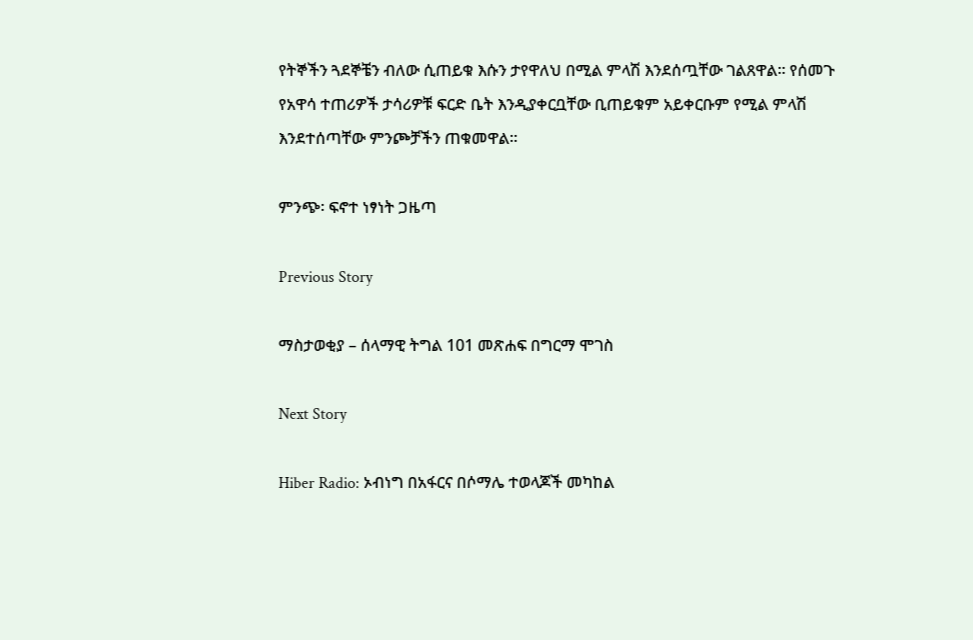የትኞችን ጓደኞቼን ብለው ሲጠይቁ እሱን ታየዋለህ በሚል ምላሽ እንደሰጧቸው ገልጸዋል፡፡ የሰመጉ የአዋሳ ተጠሪዎች ታሳሪዎቹ ፍርድ ቤት እንዲያቀርቧቸው ቢጠይቁም አይቀርቡም የሚል ምላሽ እንደተሰጣቸው ምንጮቻችን ጠቁመዋል፡፡

ምንጭ፡ ፍኖተ ነፃነት ጋዜጣ

Previous Story

ማስታወቂያ – ሰላማዊ ትግል 101 መጽሐፍ በግርማ ሞገስ

Next Story

Hiber Radio: ኦብነግ በአፋርና በሶማሌ ተወላጆች መካከል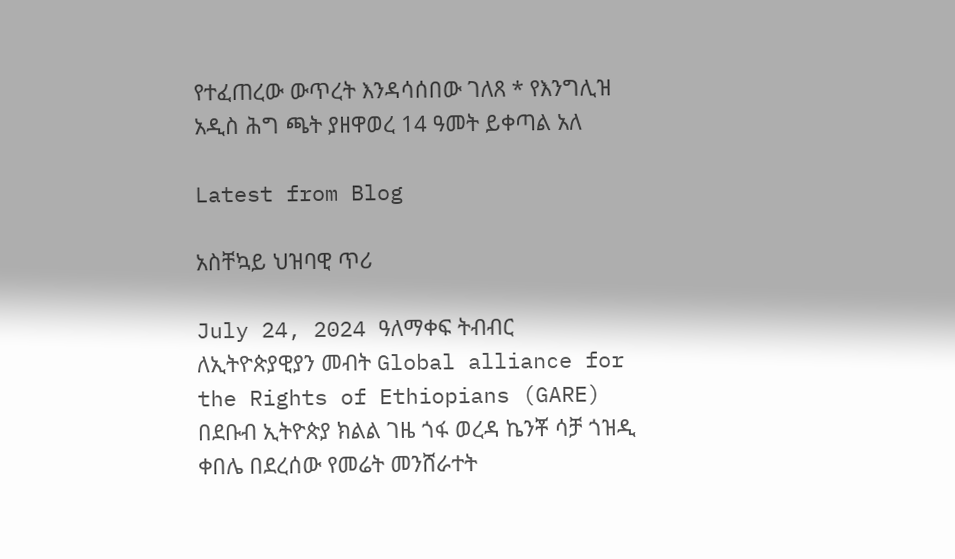የተፈጠረው ውጥረት እንዳሳሰበው ገለጸ * የእንግሊዝ አዲስ ሕግ ጫት ያዘዋወረ 14 ዓመት ይቀጣል አለ

Latest from Blog

አስቸኳይ ህዝባዊ ጥሪ

July 24, 2024 ዓለማቀፍ ትብብር ለኢትዮጵያዊያን መብት Global alliance for the Rights of Ethiopians (GARE) በደቡብ ኢትዮጵያ ክልል ገዜ ጎፋ ወረዳ ኬንቾ ሳቻ ጎዝዲ ቀበሌ በደረሰው የመሬት መንሸራተት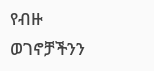የብዙ ወገኖቻችንን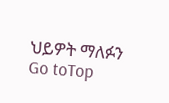ህይዎት ማለፉን
Go toTop